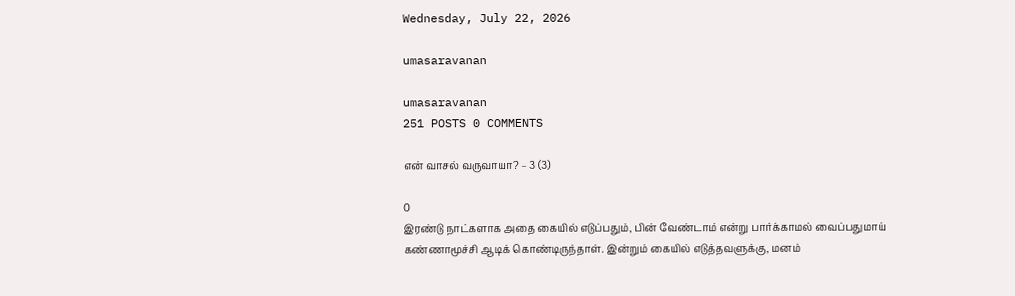Wednesday, July 22, 2026

umasaravanan

umasaravanan
251 POSTS 0 COMMENTS

என் வாசல் வருவாயா? – 3 (3)

0
இரண்டு நாட்களாக அதை கையில் எடுப்பதும், பின் வேண்டாம் என்று பார்க்காமல் வைப்பதுமாய் கண்ணாமூச்சி ஆடிக் கொண்டிருந்தாள். இன்றும் கையில் எடுத்தவளுக்கு, மனம்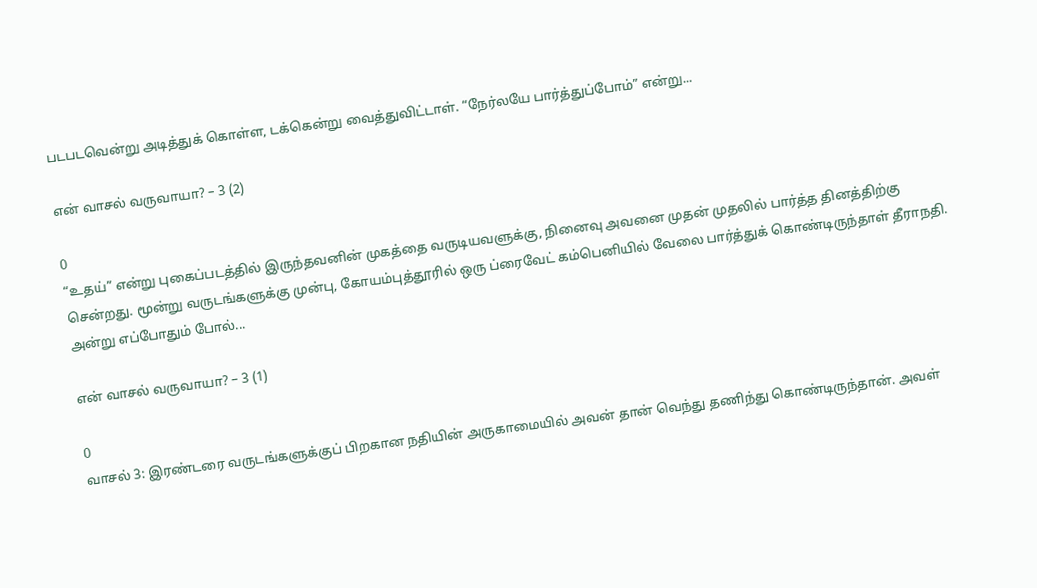படபடவென்று அடித்துக் கொள்ள, டக்கென்று வைத்துவிட்டாள். “நேர்லயே பார்த்துப்போம்” என்று...

என் வாசல் வருவாயா? – 3 (2)

0
“உதய்” என்று புகைப்படத்தில் இருந்தவனின் முகத்தை வருடியவளுக்கு, நினைவு அவனை முதன் முதலில் பார்த்த தினத்திற்கு சென்றது. மூன்று வருடங்களுக்கு முன்பு, கோயம்புத்தூரில் ஒரு ப்ரைவேட் கம்பெனியில் வேலை பார்த்துக் கொண்டிருந்தாள் தீராநதி. அன்று எப்போதும் போல்...

என் வாசல் வருவாயா? – 3 (1)

0
வாசல் 3: இரண்டரை வருடங்களுக்குப் பிறகான நதியின் அருகாமையில் அவன் தான் வெந்து தணிந்து கொண்டிருந்தான். அவள்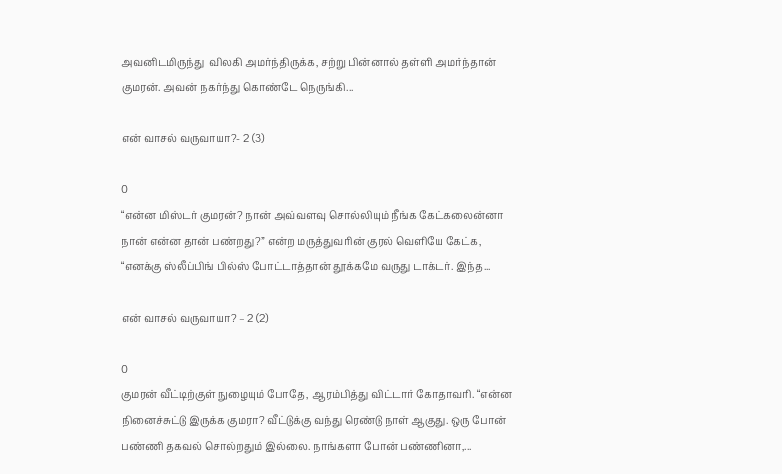அவனிடமிருந்து  விலகி அமர்ந்திருக்க, சற்று பின்னால் தள்ளி அமர்ந்தான் குமரன். அவன் நகர்ந்து கொண்டே நெருங்கி...

என் வாசல் வருவாயா?- 2 (3)

0
“என்ன மிஸ்டர் குமரன்? நான் அவ்வளவு சொல்லியும் நீங்க கேட்கலைன்னா நான் என்ன தான் பண்றது?” என்ற மருத்துவரின் குரல் வெளியே கேட்க, “எனக்கு ஸ்லீப்பிங் பில்ஸ் போட்டாத்தான் தூக்கமே வருது டாக்டர். இந்த...

என் வாசல் வருவாயா? – 2 (2)

0
குமரன் வீட்டிற்குள் நுழையும் போதே, ஆரம்பித்து விட்டார் கோதாவரி. “என்ன நினைச்சுட்டு இருக்க குமரா? வீட்டுக்கு வந்து ரெண்டு நாள் ஆகுது. ஒரு போன் பண்ணி தகவல் சொல்றதும் இல்லை. நாங்களா போன் பண்ணினா,...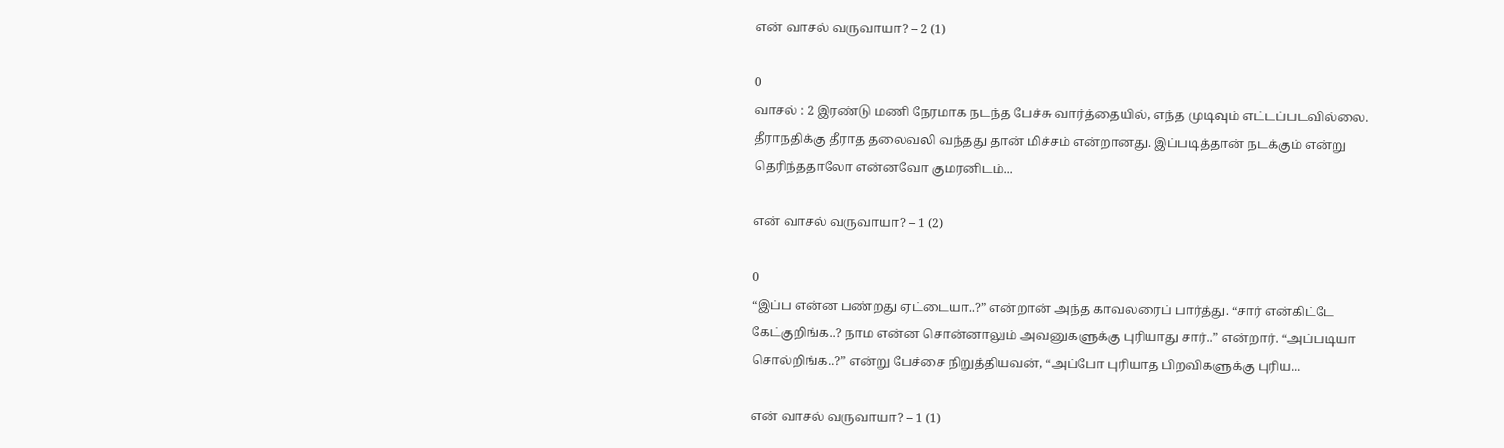என் வாசல் வருவாயா? – 2 (1)

0
வாசல் : 2 இரண்டு மணி நேரமாக நடந்த பேச்சு வார்த்தையில், எந்த முடிவும் எட்டப்படவில்லை. தீராநதிக்கு தீராத தலைவலி வந்தது தான் மிச்சம் என்றானது. இப்படித்தான் நடக்கும் என்று தெரிந்ததாலோ என்னவோ குமரனிடம்...

என் வாசல் வருவாயா? – 1 (2)

0
“இப்ப என்ன பண்றது ஏட்டையா..?” என்றான் அந்த காவலரைப் பார்த்து. “சார் என்கிட்டே கேட்குறிங்க..? நாம என்ன சொன்னாலும் அவனுகளுக்கு புரியாது சார்..” என்றார். “அப்படியா சொல்றிங்க..?” என்று பேச்சை நிறுத்தியவன், “அப்போ புரியாத பிறவிகளுக்கு புரிய...

என் வாசல் வருவாயா? – 1 (1)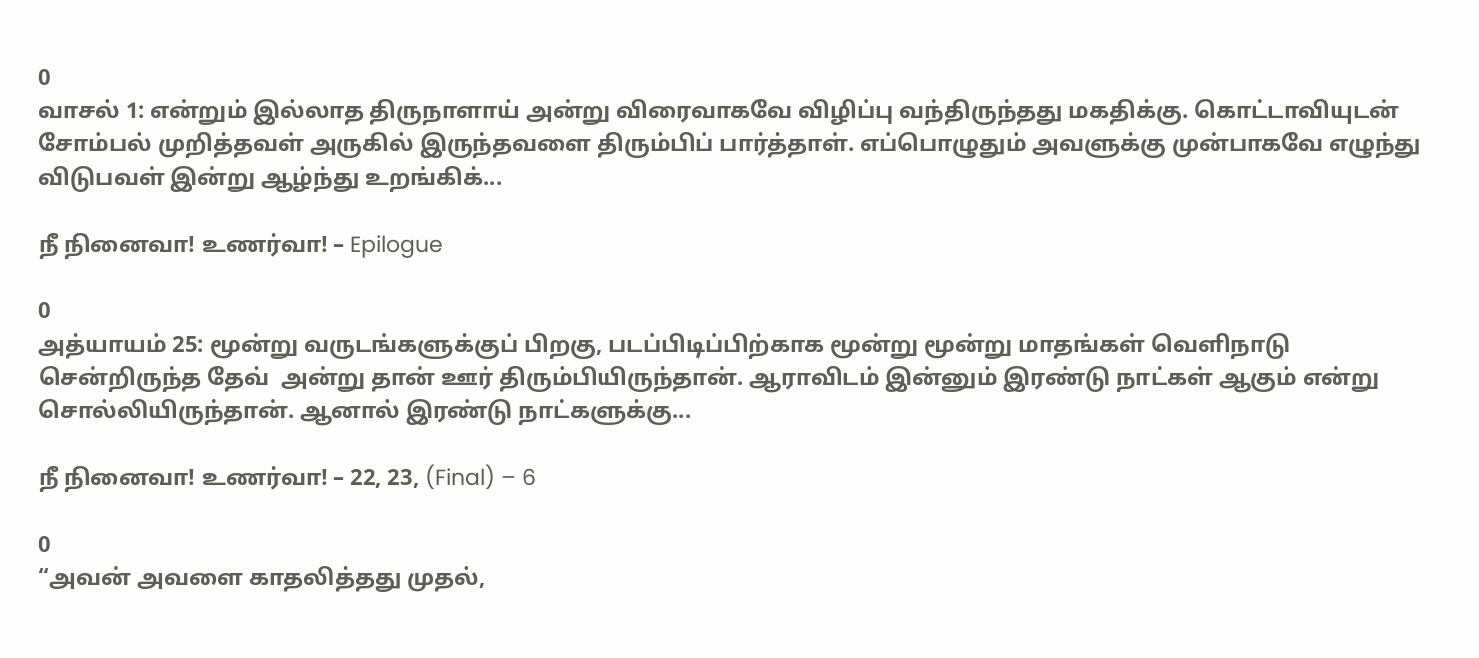0
வாசல் 1: என்றும் இல்லாத திருநாளாய் அன்று விரைவாகவே விழிப்பு வந்திருந்தது மகதிக்கு. கொட்டாவியுடன் சோம்பல் முறித்தவள் அருகில் இருந்தவளை திரும்பிப் பார்த்தாள். எப்பொழுதும் அவளுக்கு முன்பாகவே எழுந்து விடுபவள் இன்று ஆழ்ந்து உறங்கிக்...

நீ நினைவா! உணர்வா! – Epilogue

0
அத்யாயம் 25: மூன்று வருடங்களுக்குப் பிறகு, படப்பிடிப்பிற்காக மூன்று மூன்று மாதங்கள் வெளிநாடு சென்றிருந்த தேவ்  அன்று தான் ஊர் திரும்பியிருந்தான். ஆராவிடம் இன்னும் இரண்டு நாட்கள் ஆகும் என்று சொல்லியிருந்தான். ஆனால் இரண்டு நாட்களுக்கு...

நீ நினைவா! உணர்வா! – 22, 23, (Final) – 6

0
“அவன் அவளை காதலித்தது முதல்,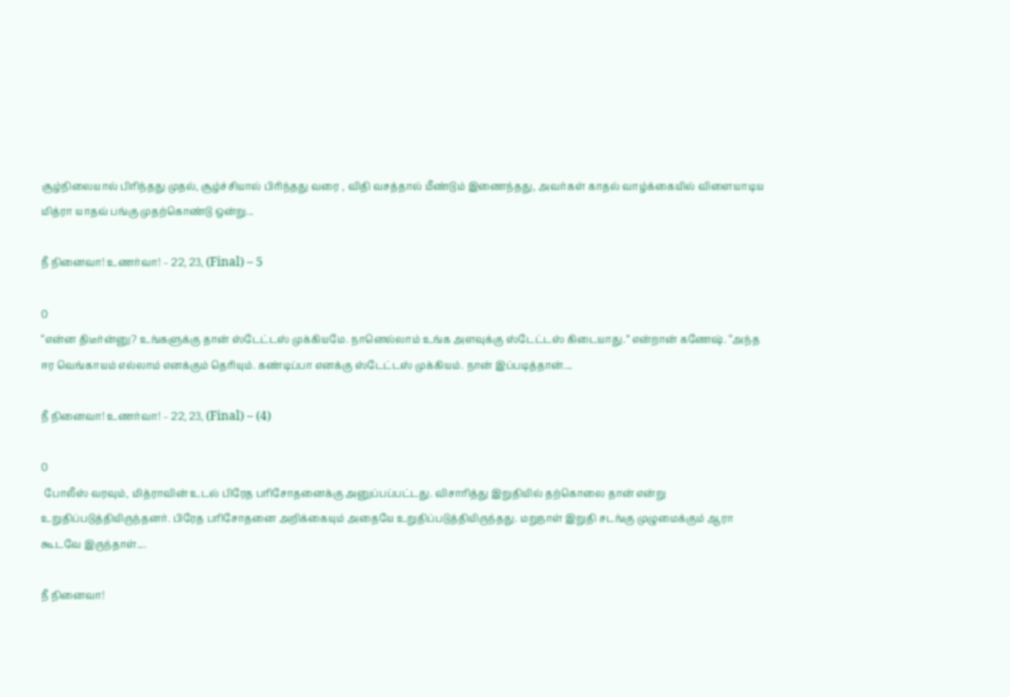சூழ்நிலையால் பிரிந்தது முதல், சூழ்ச்சியால் பிரிந்தது வரை , விதி வசத்தால் மீண்டும் இணைந்தது, அவர்கள் காதல் வாழ்க்கையில் விளையாடிய மித்ரா யாதவ் பங்கு முதற்கொண்டு ஒன்று...

நீ நினைவா! உணர்வா! – 22, 23, (Final) – 5

0
“என்ன திடீர்ன்னு? உங்களுக்கு தான் ஸ்டேட்டஸ் முக்கியமே. நானெல்லாம் உங்க அளவுக்கு ஸ்டேட்டஸ் கிடையாது.” என்றான் கணேஷ். “அந்த ஈர வெங்காயம் எல்லாம் எனக்கும் தெரியும். கண்டிப்பா எனக்கு ஸ்டேட்டஸ் முக்கியம். நான் இப்படித்தான்....

நீ நினைவா! உணர்வா! – 22, 23, (Final) – (4)

0
 போலீஸ் வரவும், மித்ராவின் உடல் பிரேத பரிசோதனைக்கு அனுப்பப்பட்டது. விசாரித்து இறுதியில் தற்கொலை தான் என்று உறுதிப்படுத்தியிருந்தனர். பிரேத பரிசோதனை அறிக்கையும் அதையே உறுதிப்படுத்தியிருந்தது. மறுநாள் இறுதி சடங்கு முழுமைக்கும் ஆரா கூடவே இருந்தாள்....

நீ நினைவா!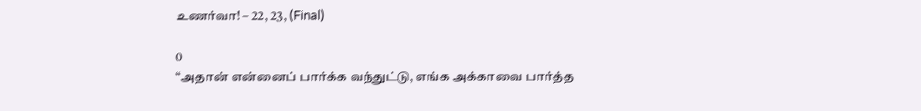உணர்வா! – 22, 23, (Final)

0
“அதான் என்னைப் பார்க்க வந்துட்டு, எங்க அக்காவை பார்த்த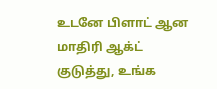உடனே பிளாட் ஆன மாதிரி ஆக்ட் குடுத்து, உங்க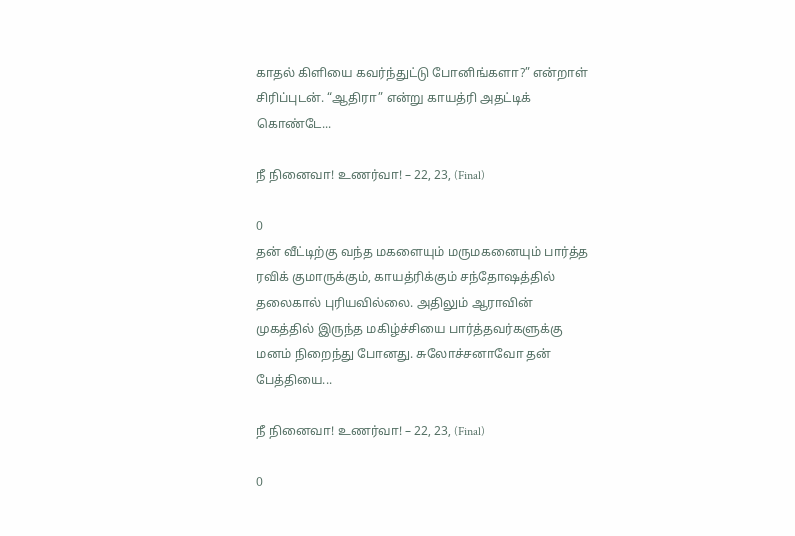காதல் கிளியை கவர்ந்துட்டு போனிங்களா?” என்றாள் சிரிப்புடன். “ஆதிரா” என்று காயத்ரி அதட்டிக் கொண்டே...

நீ நினைவா! உணர்வா! – 22, 23, (Final)

0
தன் வீட்டிற்கு வந்த மகளையும் மருமகனையும் பார்த்த ரவிக் குமாருக்கும், காயத்ரிக்கும் சந்தோஷத்தில் தலைகால் புரியவில்லை. அதிலும் ஆராவின் முகத்தில் இருந்த மகிழ்ச்சியை பார்த்தவர்களுக்கு மனம் நிறைந்து போனது. சுலோச்சனாவோ தன் பேத்தியை...

நீ நினைவா! உணர்வா! – 22, 23, (Final)

0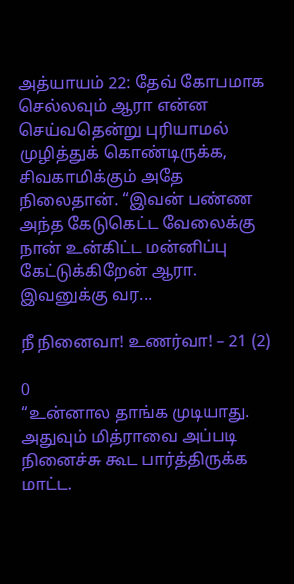அத்யாயம் 22: தேவ் கோபமாக செல்லவும் ஆரா என்ன செய்வதென்று புரியாமல் முழித்துக் கொண்டிருக்க, சிவகாமிக்கும் அதே நிலைதான். “இவன் பண்ண அந்த கேடுகெட்ட வேலைக்கு  நான் உன்கிட்ட மன்னிப்பு கேட்டுக்கிறேன் ஆரா. இவனுக்கு வர...

நீ நினைவா! உணர்வா! – 21 (2)

0
“உன்னால தாங்க முடியாது. அதுவும் மித்ராவை அப்படி நினைச்சு கூட பார்த்திருக்க மாட்ட.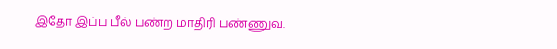இதோ இப்ப பீல் பண்ற மாதிரி பண்ணுவ.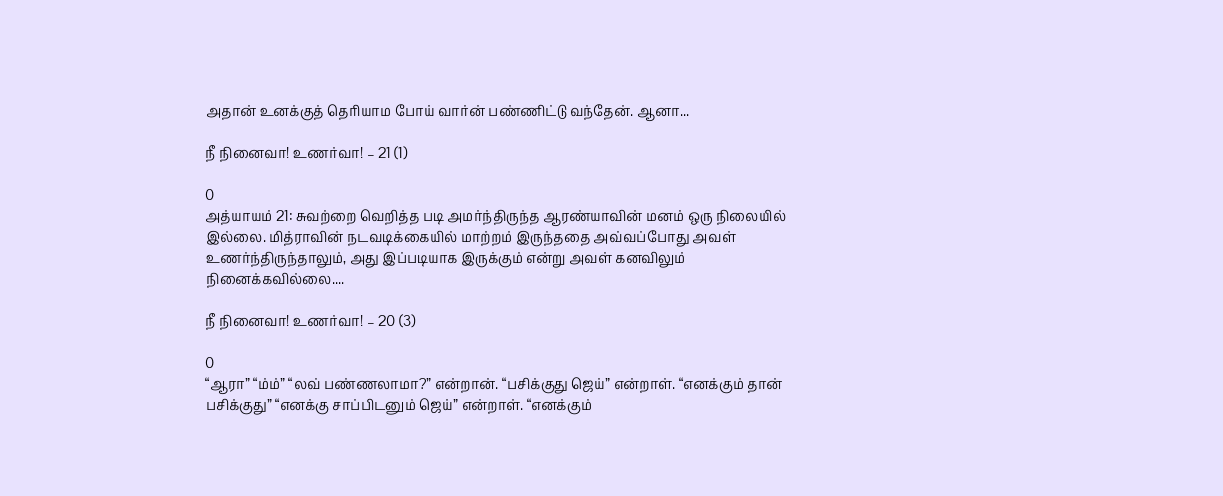அதான் உனக்குத் தெரியாம போய் வார்ன் பண்ணிட்டு வந்தேன். ஆனா...

நீ நினைவா! உணர்வா! – 21 (1)

0
அத்யாயம் 21: சுவற்றை வெறித்த படி அமர்ந்திருந்த ஆரண்யாவின் மனம் ஒரு நிலையில் இல்லை. மித்ராவின் நடவடிக்கையில் மாற்றம் இருந்ததை அவ்வப்போது அவள் உணர்ந்திருந்தாலும், அது இப்படியாக இருக்கும் என்று அவள் கனவிலும் நினைக்கவில்லை....

நீ நினைவா! உணர்வா! – 20 (3)

0
“ஆரா” “ம்ம்” “லவ் பண்ணலாமா?” என்றான். “பசிக்குது ஜெய்” என்றாள். “எனக்கும் தான் பசிக்குது” “எனக்கு சாப்பிடனும் ஜெய்” என்றாள். “எனக்கும்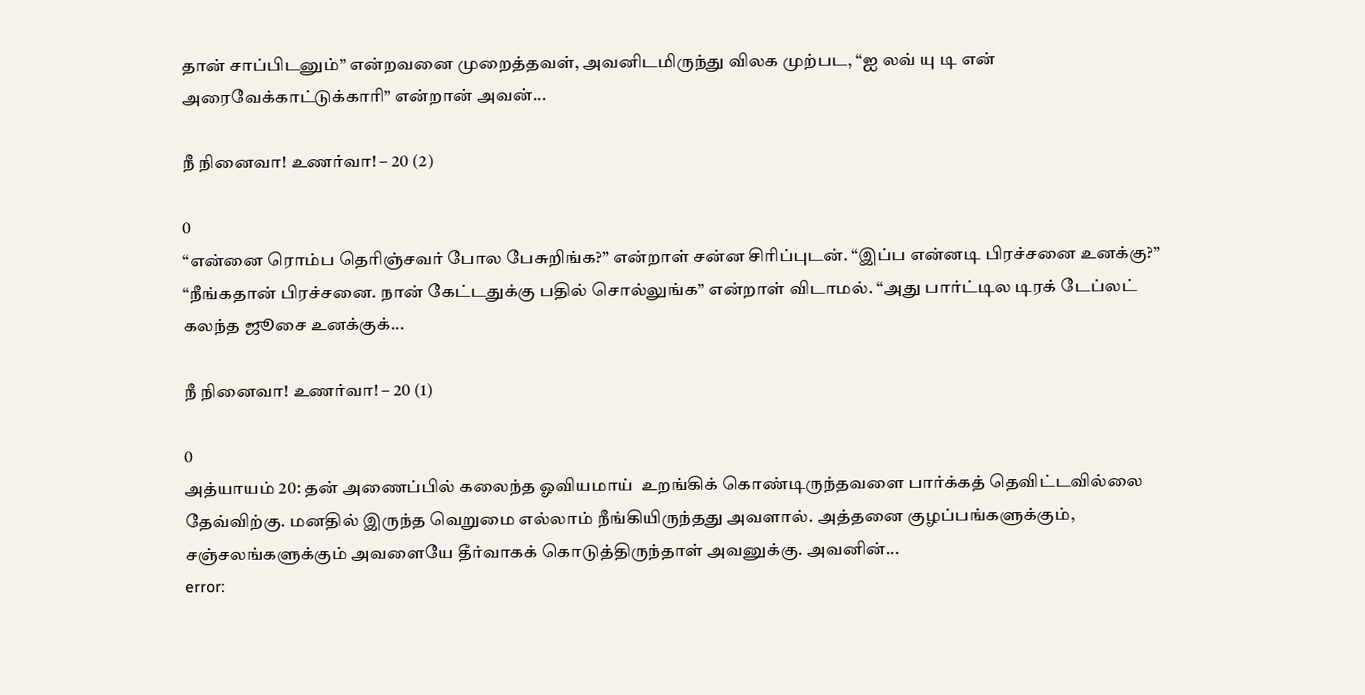தான் சாப்பிடனும்” என்றவனை முறைத்தவள், அவனிடமிருந்து விலக முற்பட, “ஐ லவ் யு டி என் அரைவேக்காட்டுக்காரி” என்றான் அவன்...

நீ நினைவா! உணர்வா! – 20 (2)

0
“என்னை ரொம்ப தெரிஞ்சவர் போல பேசுறிங்க?” என்றாள் சன்ன சிரிப்புடன். “இப்ப என்னடி பிரச்சனை உனக்கு?” “நீங்கதான் பிரச்சனை. நான் கேட்டதுக்கு பதில் சொல்லுங்க” என்றாள் விடாமல். “அது பார்ட்டில டிரக் டேப்லட் கலந்த ஜூசை உனக்குக்...

நீ நினைவா! உணர்வா! – 20 (1)

0
அத்யாயம் 20: தன் அணைப்பில் கலைந்த ஓவியமாய்  உறங்கிக் கொண்டிருந்தவளை பார்க்கத் தெவிட்டவில்லை தேவ்விற்கு. மனதில் இருந்த வெறுமை எல்லாம் நீங்கியிருந்தது அவளால். அத்தனை குழப்பங்களுக்கும், சஞ்சலங்களுக்கும் அவளையே தீர்வாகக் கொடுத்திருந்தாள் அவனுக்கு. அவனின்...
error: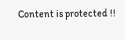Content is protected !!